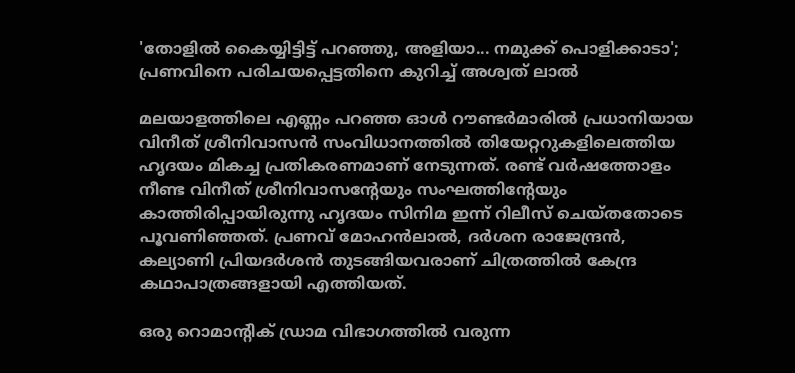'തോളിൽ കൈയ്യിട്ടിട്ട് പറഞ്ഞു, അളിയാ... നമുക്ക് പൊളിക്കാടാ'; പ്രണവിനെ പരിചയപ്പെട്ടതിനെ കുറിച്ച് അശ്വത് ലാൽ

മലയാളത്തിലെ എണ്ണം പറഞ്ഞ ഓൾ റൗണ്ടർമാരിൽ പ്രധാനിയായ വിനീത് ശ്രീനിവാസൻ സംവിധാനത്തിൽ തിയേറ്ററുകളിലെത്തിയ ഹൃദയം മികച്ച പ്രതികരണമാണ് നേടുന്നത്. രണ്ട് വർഷത്തോളം നീണ്ട വിനീത് ശ്രീനിവാസന്റേയും സംഘത്തിന്റേയും കാത്തിരിപ്പായിരുന്നു ഹൃദയം സിനിമ ഇന്ന് റിലീസ് ചെയ്തതോടെ പൂവണിഞ്ഞത്. പ്രണവ് മോഹൻലാൽ, ദർശന രാജേന്ദ്രൻ, കല്യാണി പ്രിയദർശൻ തുടങ്ങിയവരാണ് ചിത്രത്തിൽ കേന്ദ്ര കഥാപാത്രങ്ങളായി എത്തിയത്.

ഒരു റൊമാന്റിക് ഡ്രാമ വിഭാഗത്തിൽ വരുന്ന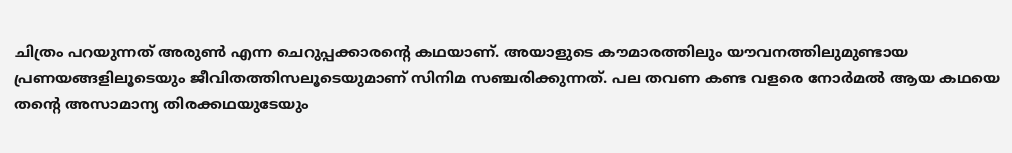ചിത്രം പറയുന്നത് അരുൺ എന്ന ചെറുപ്പക്കാരന്റെ കഥയാണ്. അയാളുടെ കൗമാരത്തിലും യൗവനത്തിലുമുണ്ടായ പ്രണയങ്ങളിലൂടെയും ജീവിതത്തിസലൂടെയുമാണ് സിനിമ സഞ്ചരിക്കുന്നത്. പല തവണ കണ്ട വളരെ നോർമൽ ആയ കഥയെ തന്റെ അസാമാന്യ തിരക്കഥയുടേയും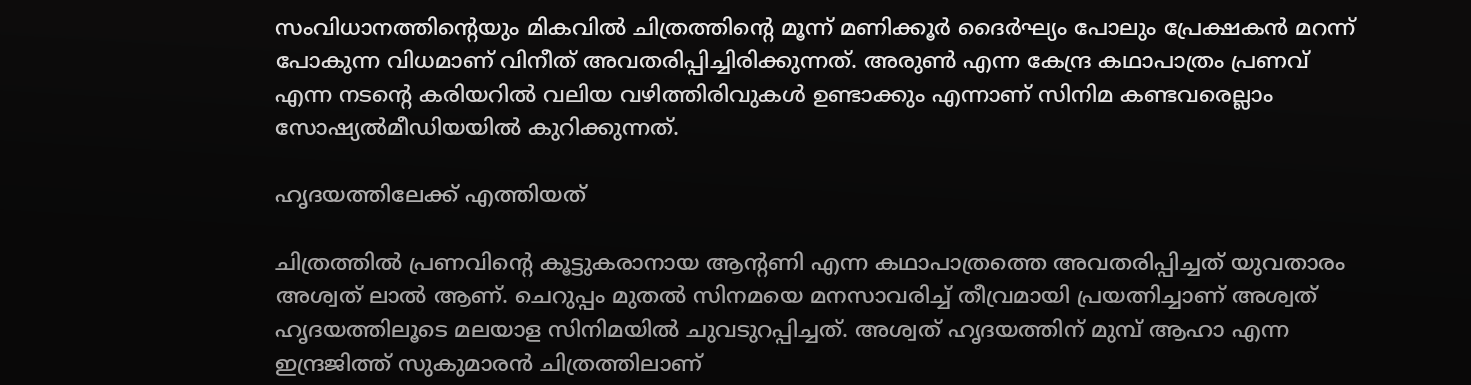സംവിധാനത്തിന്റെയും മികവിൽ ചിത്രത്തിന്റെ മൂന്ന് മണിക്കൂർ ദൈർഘ്യം പോലും പ്രേക്ഷകൻ മറന്ന് പോകുന്ന വിധമാണ് വിനീത് അവതരിപ്പിച്ചിരിക്കുന്നത്. അരുൺ എന്ന കേന്ദ്ര കഥാപാത്രം പ്രണവ് എന്ന നടന്റെ കരിയറിൽ വലിയ വഴിത്തിരിവുകൾ ഉണ്ടാക്കും എന്നാണ് സിനിമ കണ്ടവരെല്ലാം സോഷ്യൽമീഡിയയിൽ കുറിക്കുന്നത്.

ഹൃദയത്തിലേക്ക് എത്തിയത്

ചിത്രത്തിൽ പ്രണവിന്റെ കൂട്ടുകരാനായ ആന്റണി എന്ന കഥാപാത്രത്തെ അവതരിപ്പിച്ചത് യുവതാരം അശ്വത് ലാൽ ആണ്. ചെറുപ്പം മുതൽ സിനമയെ മനസാവരിച്ച് തീവ്രമായി പ്രയത്നിച്ചാണ് അശ്വത് ഹൃദയത്തിലൂടെ മലയാള സിനിമയിൽ ചുവടുറപ്പിച്ചത്. അശ്വത് ഹൃദയത്തിന് മുമ്പ് ആഹാ എന്ന ഇന്ദ്രജിത്ത് സുകുമാരൻ ചിത്രത്തിലാണ്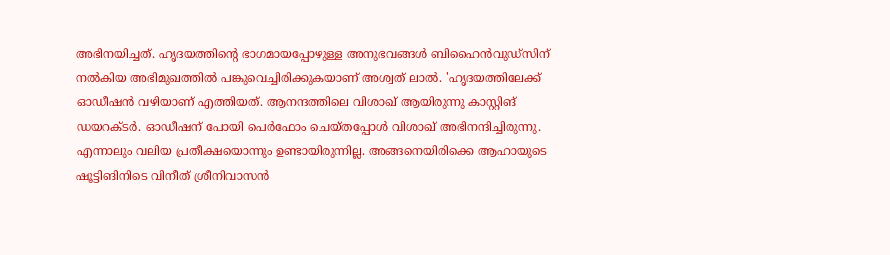അഭിനയിച്ചത്. ഹൃദയത്തിന്റെ ഭാഗമായപ്പോഴുള്ള അനുഭവങ്ങൾ ബിഹൈൻവുഡ്സിന് നൽകിയ അഭിമുഖത്തിൽ പങ്കുവെച്ചിരിക്കുകയാണ് അശ്വത് ലാൽ. 'ഹൃദയത്തിലേക്ക് ഓഡീഷൻ വഴിയാണ് എത്തിയത്. ആനന്ദത്തിലെ വിശാഖ് ആയിരുന്നു കാസ്റ്റിങ് ഡയറക്ടർ. ഓഡീഷന് പോയി പെർ‌ഫോം ചെയ്തപ്പോൾ വിശാഖ് അഭിനന്ദിച്ചിരുന്നു. എന്നാലും വലിയ പ്രതീക്ഷയൊന്നും ഉണ്ടായിരുന്നില്ല. അങ്ങനെയിരിക്കെ ആഹായുടെ ഷൂട്ടിങിനിടെ വിനീത് ശ്രീനിവാസൻ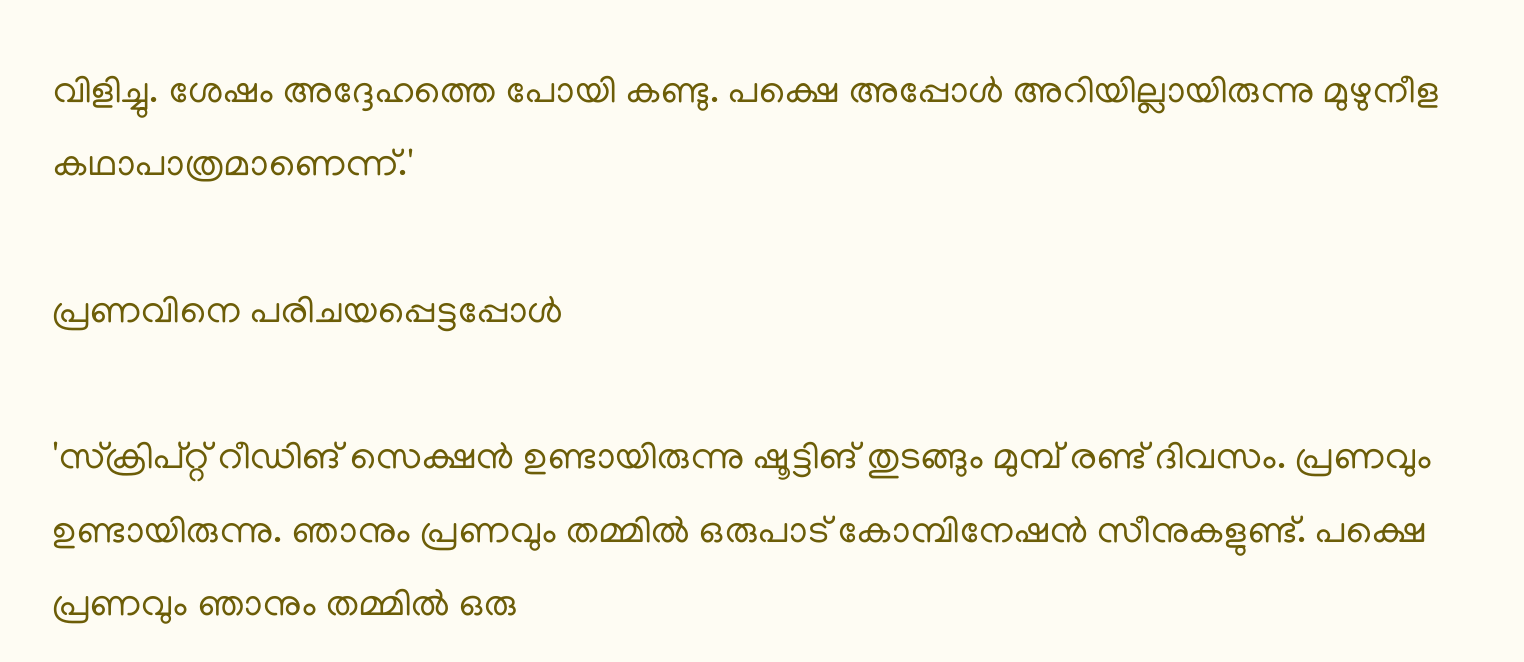വിളിച്ചു. ശേഷം അദ്ദേഹത്തെ പോയി കണ്ടു. പക്ഷെ അപ്പോൾ അറിയില്ലായിരുന്നു മുഴുനീള കഥാപാത്രമാണെന്ന്.'

പ്രണവിനെ പരിചയപ്പെട്ടപ്പോൾ

'സ്ക്രിപ്റ്റ് റീഡിങ് സെക്ഷൻ ഉണ്ടായിരുന്നു ഷൂട്ടിങ് തുടങ്ങും മുമ്പ് രണ്ട് ദിവസം. പ്രണവും ഉണ്ടായിരുന്നു. ഞാനും പ്രണവും തമ്മിൽ ഒരുപാട് കോമ്പിനേഷൻ സീനുകളുണ്ട്. പക്ഷെ പ്രണവും ഞാനും തമ്മിൽ ഒരു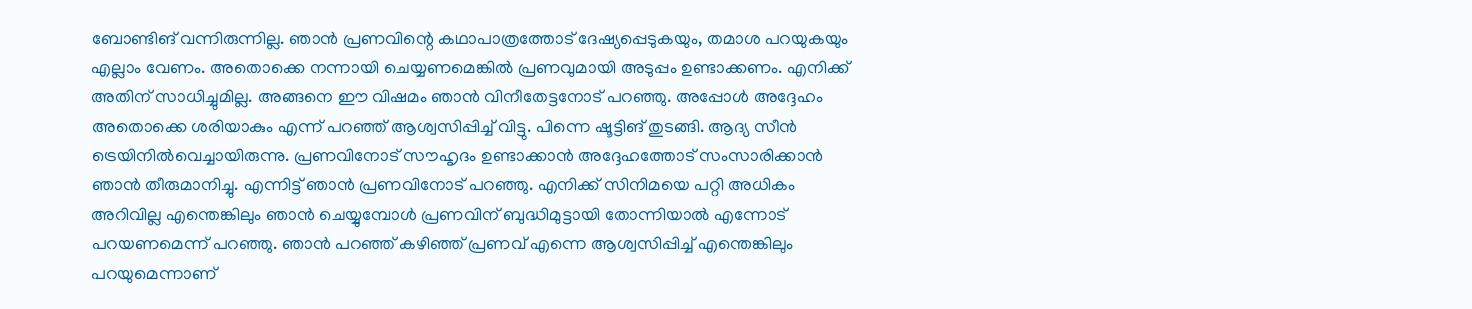ബോണ്ടിങ് വന്നിരുന്നില്ല. ഞാൻ പ്രണവിന്റെ കഥാപാത്രത്തോട് ദേഷ്യപ്പെടുകയും, തമാശ പറയുകയും എല്ലാം വേണം. അതൊക്കെ നന്നായി ചെയ്യണമെങ്കിൽ പ്രണവുമായി അടുപ്പം ഉണ്ടാക്കണം. എനിക്ക് അതിന് സാധിച്ചുമില്ല. അങ്ങനെ ഈ വിഷമം ഞാൻ വിനീതേട്ടനോട് പറഞ്ഞു. അപ്പോൾ അദ്ദേഹം അതൊക്കെ ശരിയാകും എന്ന് പറഞ്ഞ് ആശ്വസിപ്പിച്ച് വിട്ടു. പിന്നെ ഷൂട്ടിങ് തുടങ്ങി. ആദ്യ സീൻ ട്രെയിനിൽവെച്ചായിരുന്നു. പ്രണവിനോട് സൗഹൃദം ഉണ്ടാക്കാൻ അദ്ദേഹത്തോട് സംസാരിക്കാൻ ഞാൻ തീരുമാനിച്ചു. എന്നിട്ട് ഞാൻ പ്രണവിനോട് പറഞ്ഞു. എനിക്ക് സിനിമയെ പറ്റി അധികം അറിവില്ല എന്തെങ്കിലും ഞാൻ ചെയ്യുമ്പോൾ പ്രണവിന് ബുദ്ധിമുട്ടായി തോന്നിയാൽ എന്നോട് പറയണമെന്ന് പറഞ്ഞു. ഞാൻ പറഞ്ഞ് കഴിഞ്ഞ് പ്രണവ് എന്നെ ആശ്വസിപ്പിച്ച് എന്തെങ്കിലും പറയുമെന്നാണ്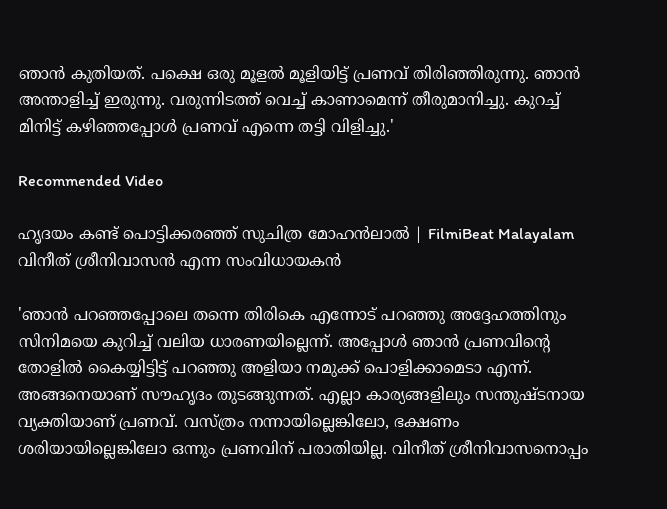ഞാൻ‌ കുതിയത്. പക്ഷെ ഒരു മൂളൽ മൂളിയിട്ട് പ്രണവ് തിരിഞ്ഞിരുന്നു. ഞാൻ അന്താളിച്ച് ഇരുന്നു. വരുന്നിടത്ത് വെച്ച് കാണാമെന്ന് തീരുമാനിച്ചു. കുറച്ച് മിനിട്ട് കഴിഞ്ഞപ്പോൾ‌ പ്രണവ് എന്നെ തട്ടി വിളിച്ചു.'

Recommended Video

ഹൃദയം കണ്ട് പൊട്ടിക്കരഞ്ഞ് സുചിത്ര മോഹൻലാൽ | FilmiBeat Malayalam
വിനീത് ശ്രീനിവാസൻ എന്ന സംവിധായകൻ‌

'ഞാൻ പറഞ്ഞപ്പോലെ തന്നെ തിരികെ എന്നോട് പറഞ്ഞു അദ്ദേഹത്തിനും സിനിമയെ കുറിച്ച് വലിയ ധാരണയില്ലെന്ന്. അപ്പോൾ ഞാൻ പ്രണവിന്റെ തോളിൽ കൈയ്യിട്ടിട്ട് പറഞ്ഞു അളിയാ നമുക്ക് പൊളിക്കാമെടാ എന്ന്. അങ്ങനെയാണ് സൗഹൃദം തുടങ്ങുന്നത്. എല്ലാ കാര്യങ്ങളിലും സന്തുഷ്ടനായ വ്യക്തിയാണ് പ്രണവ്. വസ്ത്രം നന്നായില്ലെങ്കിലോ, ഭക്ഷണം ശരിയായില്ലെങ്കിലോ ഒന്നും പ്രണവിന് പരാതിയില്ല. വിനീത് ശ്രീനിവാസനൊപ്പം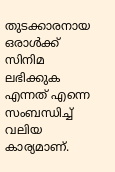തുടക്കാരനായ ഒരാൾക്ക് സിനിമ ലഭിക്കുക എന്നത് എന്നെ സംബന്ധിച്ച് വലിയ കാര്യമാണ്.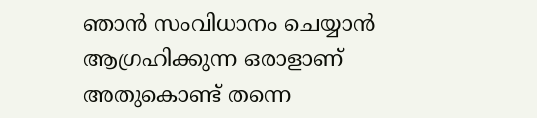ഞാൻ സംവിധാനം ചെയ്യാൻ ആഗ്രഹിക്കുന്ന ഒരാളാണ് അതുകൊണ്ട് തന്നെ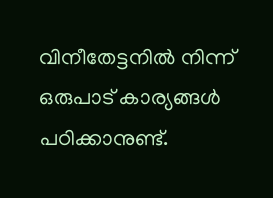വിനീതേട്ടനിൽ നിന്ന് ഒരുപാട് കാര്യങ്ങൾ പഠിക്കാനുണ്ട്.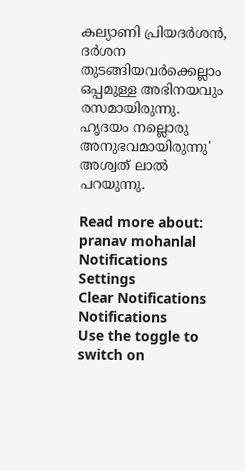കല്യാണി പ്രിയദർശൻ, ദർ‌ശന തുടങ്ങിയവർക്കെല്ലാം ഒപ്പമുള്ള അഭിനയവും രസമായിരുന്നു. ഹൃദയം നല്ലൊരു അനുഭവമായിരുന്നു' അശ്വത് ലാൽ പറയുന്നു.

Read more about: pranav mohanlal
Notifications
Settings
Clear Notifications
Notifications
Use the toggle to switch on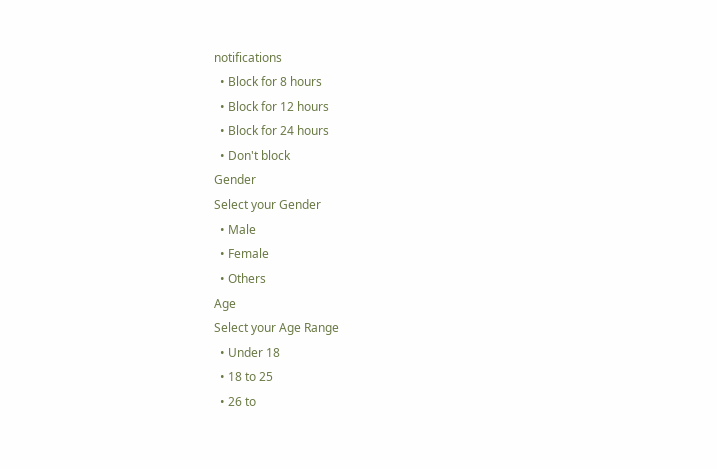notifications
  • Block for 8 hours
  • Block for 12 hours
  • Block for 24 hours
  • Don't block
Gender
Select your Gender
  • Male
  • Female
  • Others
Age
Select your Age Range
  • Under 18
  • 18 to 25
  • 26 to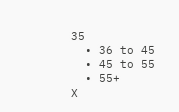35
  • 36 to 45
  • 45 to 55
  • 55+
X